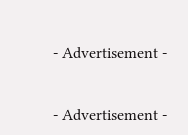- Advertisement -


- Advertisement -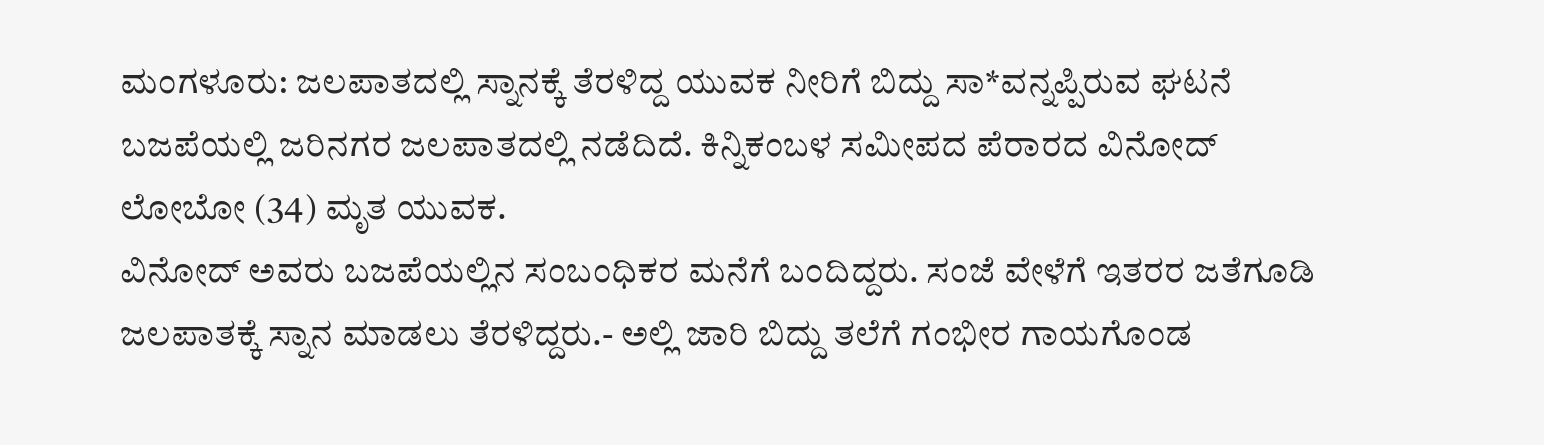ಮಂಗಳೂರು: ಜಲಪಾತದಲ್ಲಿ ಸ್ನಾನಕ್ಕೆ ತೆರಳಿದ್ದ ಯುವಕ ನೀರಿಗೆ ಬಿದ್ದು ಸಾ*ವನ್ನಪ್ಪಿರುವ ಘಟನೆ ಬಜಪೆಯಲ್ಲಿ ಜರಿನಗರ ಜಲಪಾತದಲ್ಲಿ ನಡೆದಿದೆ. ಕಿನ್ನಿಕಂಬಳ ಸಮೀಪದ ಪೆರಾರದ ವಿನೋದ್ ಲೋಬೋ (34) ಮೃತ ಯುವಕ.
ವಿನೋದ್ ಅವರು ಬಜಪೆಯಲ್ಲಿನ ಸಂಬಂಧಿಕರ ಮನೆಗೆ ಬಂದಿದ್ದರು. ಸಂಜೆ ವೇಳೆಗೆ ಇತರರ ಜತೆಗೂಡಿ ಜಲಪಾತಕ್ಕೆ ಸ್ನಾನ ಮಾಡಲು ತೆರಳಿದ್ದರು.- ಅಲ್ಲಿ ಜಾರಿ ಬಿದ್ದು ತಲೆಗೆ ಗಂಭೀರ ಗಾಯಗೊಂಡ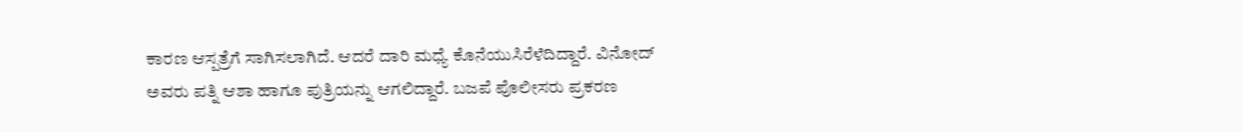ಕಾರಣ ಆಸ್ಪತ್ರೆಗೆ ಸಾಗಿಸಲಾಗಿದೆ. ಆದರೆ ದಾರಿ ಮಧ್ಯೆ ಕೊನೆಯುಸಿರೆಳೆದಿದ್ದಾರೆ. ವಿನೋದ್ ಅವರು ಪತ್ನಿ ಆಶಾ ಹಾಗೂ ಪುತ್ರಿಯನ್ನು ಆಗಲಿದ್ದಾರೆ. ಬಜಪೆ ಪೊಲೀಸರು ಪ್ರಕರಣ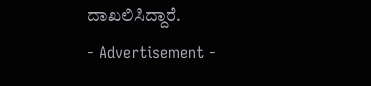ದಾಖಲಿಸಿದ್ದಾರೆ.
- Advertisement -